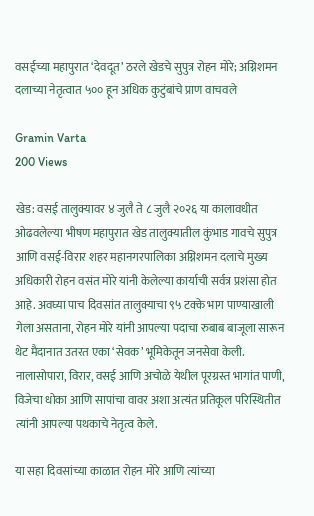वसईच्या महापुरात ‘देवदूत’ ठरले खेडचे सुपुत्र रोहन मोरे; अग्निशमन दलाच्या नेतृत्वात ५०० हून अधिक कुटुंबांचे प्राण वाचवले

Gramin Varta
200 Views

खेड: वसई तालुक्यावर ४ जुलै ते ८ जुलै २०२६ या कालावधीत ओढवलेल्या भीषण महापुरात खेड तालुक्यातील कुंभाड गावचे सुपुत्र आणि वसई-विरार शहर महानगरपालिका अग्निशमन दलाचे मुख्य अधिकारी रोहन वसंत मोरे यांनी केलेल्या कार्याची सर्वत्र प्रशंसा होत आहे. अवघ्या पाच दिवसांत तालुक्याचा ९५ टक्के भाग पाण्याखाली गेला असताना, रोहन मोरे यांनी आपल्या पदाचा रुबाब बाजूला सारून थेट मैदानात उतरत एका ‘सेवक’ भूमिकेतून जनसेवा केली. नालासोपारा, विरार, वसई आणि अचोळे येथील पूरग्रस्त भागांत पाणी, विजेचा धोका आणि सापांचा वावर अशा अत्यंत प्रतिकूल परिस्थितीत त्यांनी आपल्या पथकाचे नेतृत्व केले.

या सहा दिवसांच्या काळात रोहन मोरे आणि त्यांच्या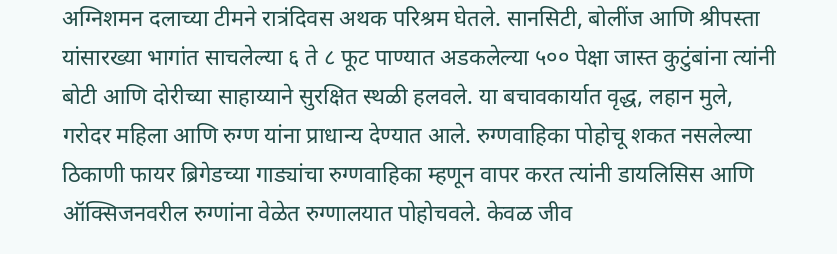अग्निशमन दलाच्या टीमने रात्रंदिवस अथक परिश्रम घेतले. सानसिटी, बोलींज आणि श्रीपस्ता यांसारख्या भागांत साचलेल्या ६ ते ८ फूट पाण्यात अडकलेल्या ५०० पेक्षा जास्त कुटुंबांना त्यांनी बोटी आणि दोरीच्या साहाय्याने सुरक्षित स्थळी हलवले. या बचावकार्यात वृद्ध, लहान मुले, गरोदर महिला आणि रुग्ण यांना प्राधान्य देण्यात आले. रुग्णवाहिका पोहोचू शकत नसलेल्या ठिकाणी फायर ब्रिगेडच्या गाड्यांचा रुग्णवाहिका म्हणून वापर करत त्यांनी डायलिसिस आणि ऑक्सिजनवरील रुग्णांना वेळेत रुग्णालयात पोहोचवले. केवळ जीव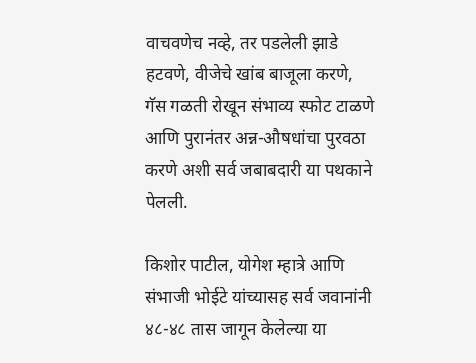वाचवणेच नव्हे, तर पडलेली झाडे हटवणे, वीजेचे खांब बाजूला करणे, गॅस गळती रोखून संभाव्य स्फोट टाळणे आणि पुरानंतर अन्न-औषधांचा पुरवठा करणे अशी सर्व जबाबदारी या पथकाने पेलली.

किशोर पाटील, योगेश म्हात्रे आणि संभाजी भोईटे यांच्यासह सर्व जवानांनी ४८-४८ तास जागून केलेल्या या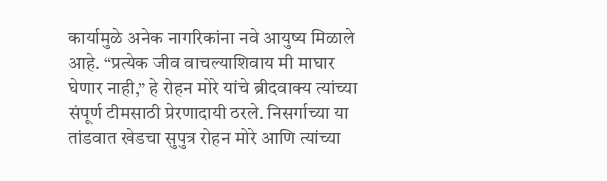कार्यामुळे अनेक नागरिकांना नवे आयुष्य मिळाले आहे. “प्रत्येक जीव वाचल्याशिवाय मी माघार घेणार नाही,” हे रोहन मोरे यांचे ब्रीदवाक्य त्यांच्या संपूर्ण टीमसाठी प्रेरणादायी ठरले. निसर्गाच्या या तांडवात खेडचा सुपुत्र रोहन मोरे आणि त्यांच्या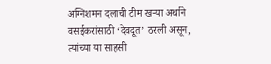अग्निशमन दलाची टीम खऱ्या अर्थाने वसईकरांसाठी ‘देवदूत’ ठरली असून, त्यांच्या या साहसी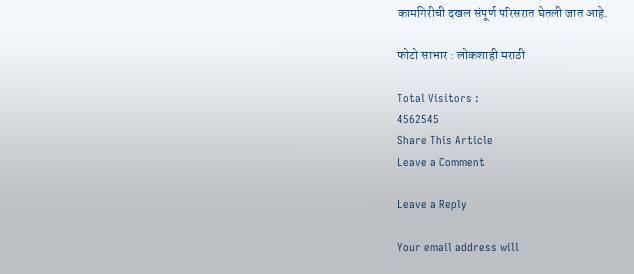कामगिरीची दखल संपूर्ण परिसरात घेतली जात आहे.

फोटो साभार : लोकशाही मराठी

Total Visitors :
4562545
Share This Article
Leave a Comment

Leave a Reply

Your email address will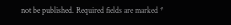not be published. Required fields are marked *